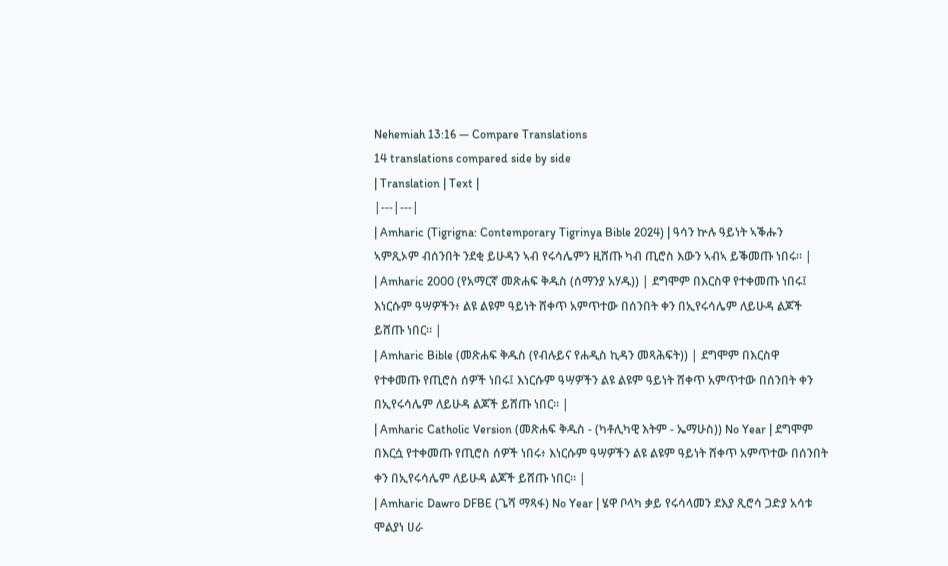Nehemiah 13:16 — Compare Translations
14 translations compared side by side
| Translation | Text |
|---|---|
| Amharic (Tigrigna: Contemporary Tigrinya Bible 2024) | ዓሳን ኵሉ ዓይነት ኣቕሑን ኣምጺኦም ብሰንበት ንደቂ ይሁዳን ኣብ የሩሳሌምን ዚሸጡ ካብ ጢሮስ እውን ኣብኣ ይቕመጡ ነበሩ። |
| Amharic 2000 (የአማርኛ መጽሐፍ ቅዱስ (ሰማንያ አሃዱ)) | ደግሞም በእርስዋ የተቀመጡ ነበሩ፤ እነርሱም ዓሣዎችን፥ ልዩ ልዩም ዓይነት ሸቀጥ አምጥተው በሰንበት ቀን በኢየሩሳሌም ለይሁዳ ልጆች ይሸጡ ነበር። |
| Amharic Bible (መጽሐፍ ቅዱስ (የብሉይና የሐዲስ ኪዳን መጻሕፍት)) | ደግሞም በእርስዋ የተቀመጡ የጢሮስ ሰዎች ነበሩ፤ እነርሱም ዓሣዎችን ልዩ ልዩም ዓይነት ሸቀጥ አምጥተው በሰንበት ቀን በኢየሩሳሌም ለይሁዳ ልጆች ይሸጡ ነበር። |
| Amharic Catholic Version (መጽሐፍ ቅዱስ - (ካቶሊካዊ እትም - ኤማሁስ)) No Year | ደግሞም በእርሷ የተቀመጡ የጢሮስ ሰዎች ነበሩ፥ እነርሱም ዓሣዎችን ልዩ ልዩም ዓይነት ሸቀጥ አምጥተው በሰንበት ቀን በኢየሩሳሌም ለይሁዳ ልጆች ይሸጡ ነበር። |
| Amharic Dawro DFBE (ጌሻ ማጻፋ) No Year | ሄዋ ቦላካ ቃይ የሩሳላመን ደእያ ጺሮሳ ጋድያ አሳቱ ሞልያነ ሀራ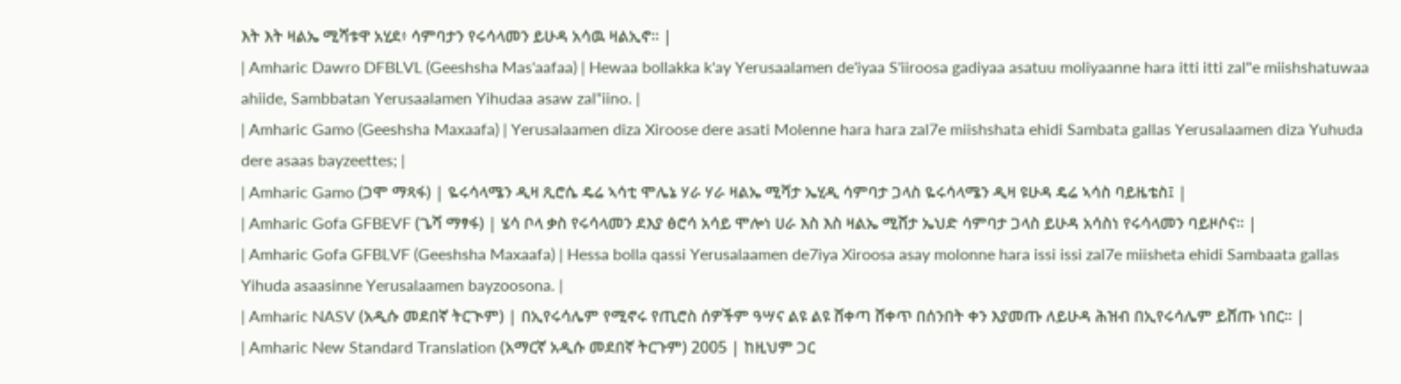እት እት ዛልኤ ሚሻቱዋ አሂደ፥ ሳምባታን የሩሳላመን ይሁዳ አሳዉ ዛልኢኖ። |
| Amharic Dawro DFBLVL (Geeshsha Mas'aafaa) | Hewaa bollakka k'ay Yerusaalamen de'iyaa S'iiroosa gadiyaa asatuu moliyaanne hara itti itti zal"e miishshatuwaa ahiide, Sambbatan Yerusaalamen Yihudaa asaw zal"iino. |
| Amharic Gamo (Geeshsha Maxaafa) | Yerusalaamen diza Xiroose dere asati Molenne hara hara zal7e miishshata ehidi Sambata gallas Yerusalaamen diza Yuhuda dere asaas bayzeettes; |
| Amharic Gamo (ጋሞ ማጻፋ) | ዬሩሳላሜን ዲዛ ጺሮሴ ዴሬ ኣሳቲ ሞሌኔ ሃራ ሃራ ዛልኤ ሚሻታ ኤሂዲ ሳምባታ ጋላስ ዬሩሳላሜን ዲዛ ዩሁዳ ዴሬ ኣሳስ ባይዜቴስ፤ |
| Amharic Gofa GFBEVF (ጌሻ ማፃፋ) | ሄሳ ቦላ ቃስ የሩሳላመን ደእያ ፅሮሳ አሳይ ሞሎነ ሀራ እስ እስ ዛልኤ ሚሸታ ኤህድ ሳምባታ ጋላስ ይሁዳ አሳስነ የሩሳላመን ባይዞሶና። |
| Amharic Gofa GFBLVF (Geeshsha Maxaafa) | Hessa bolla qassi Yerusalaamen de7iya Xiroosa asay molonne hara issi issi zal7e miisheta ehidi Sambaata gallas Yihuda asaasinne Yerusalaamen bayzoosona. |
| Amharic NASV (አዲሱ መደበኛ ትርጒም) | በኢየሩሳሌም የሚኖሩ የጢሮስ ሰዎችም ዓሣና ልዩ ልዩ ሸቀጣ ሸቀጥ በሰንበት ቀን እያመጡ ለይሁዳ ሕዝብ በኢየሩሳሌም ይሸጡ ነበር። |
| Amharic New Standard Translation (አማርኛ አዲሱ መደበኛ ትርጉም) 2005 | ከዚህም ጋር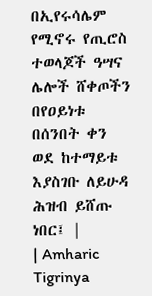በኢየሩሳሌም የሚኖሩ የጢሮስ ተወላጆች ዓሣና ሌሎች ሸቀጦችን በየዐይነቱ በሰንበት ቀን ወደ ከተማይቱ እያስገቡ ለይሁዳ ሕዝብ ይሸጡ ነበር፤ |
| Amharic Tigrinya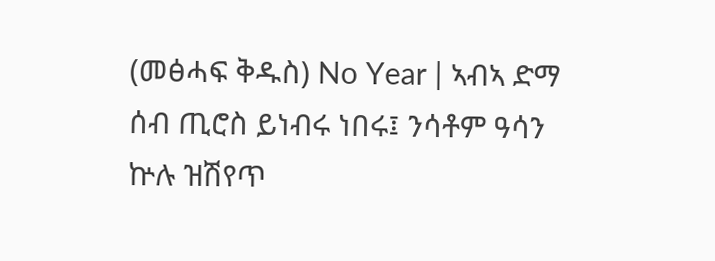(መፅሓፍ ቅዱስ) No Year | ኣብኣ ድማ ሰብ ጢሮስ ይነብሩ ነበሩ፤ ንሳቶም ዓሳን ኵሉ ዝሽየጥ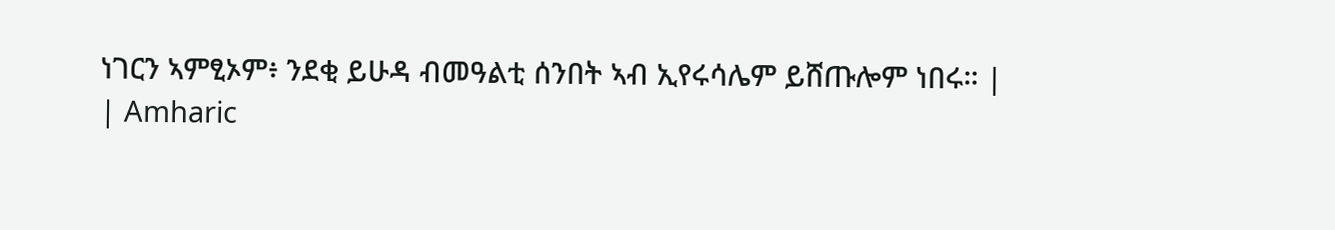ነገርን ኣምፂኦም፥ ንደቂ ይሁዳ ብመዓልቲ ሰንበት ኣብ ኢየሩሳሌም ይሸጡሎም ነበሩ። |
| Amharic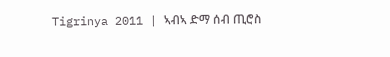Tigrinya 2011 | ኣብኣ ድማ ሰብ ጢሮስ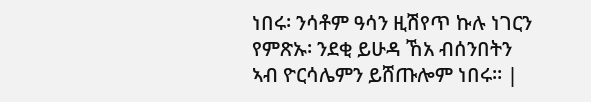ነበሩ፡ ንሳቶም ዓሳን ዚሽየጥ ኩሉ ነገርን የምጽኡ፡ ንደቂ ይሁዳ ኸአ ብሰንበትን ኣብ ዮርሳሌምን ይሸጡሎም ነበሩ። |